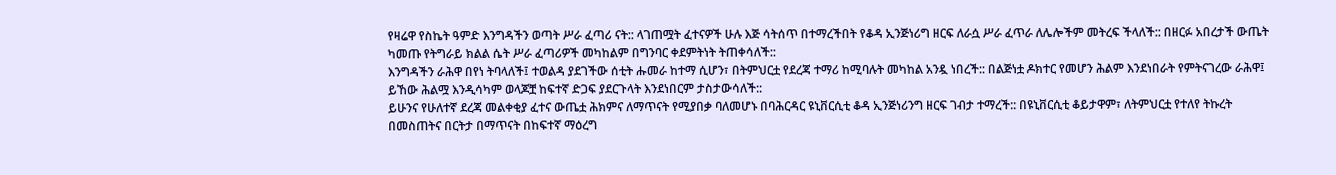የዛሬዋ የስኬት ዓምድ እንግዳችን ወጣት ሥራ ፈጣሪ ናት:: ላገጠሟት ፈተናዎች ሁሉ እጅ ሳትሰጥ በተማረችበት የቆዳ ኢንጅነሪግ ዘርፍ ለራሷ ሥራ ፈጥራ ለሌሎችም መትረፍ ችላለች:: በዘርፉ አበረታች ውጤት ካመጡ የትግራይ ክልል ሴት ሥራ ፈጣሪዎች መካከልም በግንባር ቀደምትነት ትጠቀሳለች::
እንግዳችን ራሕዋ በየነ ትባላለች፤ ተወልዳ ያደገችው ሰቲት ሑመራ ከተማ ሲሆን፣ በትምህርቷ የደረጃ ተማሪ ከሚባሉት መካከል አንዷ ነበረች:: በልጅነቷ ዶክተር የመሆን ሕልም እንደነበራት የምትናገረው ራሕዋ፤ ይኸው ሕልሟ እንዲሳካም ወላጆቿ ከፍተኛ ድጋፍ ያደርጉላት እንደነበርም ታስታውሳለች::
ይሁንና የሁለተኛ ደረጃ መልቀቂያ ፈተና ውጤቷ ሕክምና ለማጥናት የሚያበቃ ባለመሆኑ በባሕርዳር ዩኒቨርሲቲ ቆዳ ኢንጅነሪንግ ዘርፍ ገብታ ተማረች:: በዩኒቨርሲቲ ቆይታዋም፣ ለትምህርቷ የተለየ ትኩረት በመስጠትና በርትታ በማጥናት በከፍተኛ ማዕረግ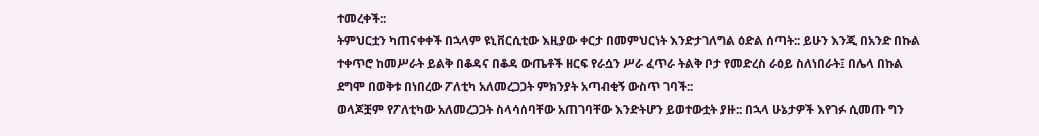ተመረቀች::
ትምህርቷን ካጠናቀቀች በኋላም ዩኒቨርሲቲው እዚያው ቀርታ በመምህርነት እንድታገለግል ዕድል ሰጣት:: ይሁን እንጂ በአንድ በኩል ተቀጥሮ ከመሥራት ይልቅ በቆዳና በቆዳ ውጤቶች ዘርፍ የራሷን ሥራ ፈጥራ ትልቅ ቦታ የመድረስ ራዕይ ስለነበራት፤ በሌላ በኩል ደግሞ በወቅቱ በነበረው ፖለቲካ አለመረጋጋት ምክንያት አጣብቂኝ ውስጥ ገባች::
ወላጆቿም የፖለቲካው አለመረጋጋት ስላሳሰባቸው አጠገባቸው እንድትሆን ይወተውቷት ያዙ:: በኋላ ሁኔታዎች እየገፉ ሲመጡ ግን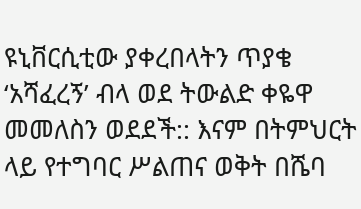ዩኒቨርሲቲው ያቀረበላትን ጥያቄ ‘አሻፈረኝ’ ብላ ወደ ትውልድ ቀዬዋ መመለስን ወደደች:: እናም በትምህርት ላይ የተግባር ሥልጠና ወቅት በሼባ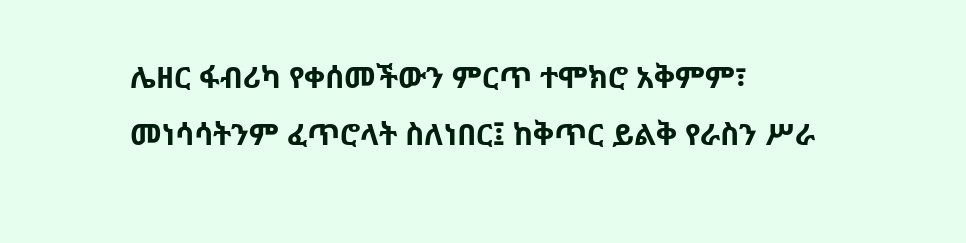ሌዘር ፋብሪካ የቀሰመችውን ምርጥ ተሞክሮ አቅምም፣ መነሳሳትንም ፈጥሮላት ስለነበር፤ ከቅጥር ይልቅ የራስን ሥራ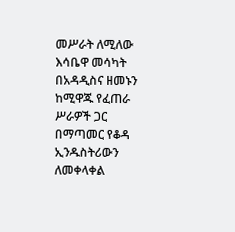መሥራት ለሚለው እሳቤዋ መሳካት በአዳዲስና ዘመኑን ከሚዋጁ የፈጠራ ሥራዎች ጋር በማጣመር የቆዳ ኢንዱስትሪውን ለመቀላቀል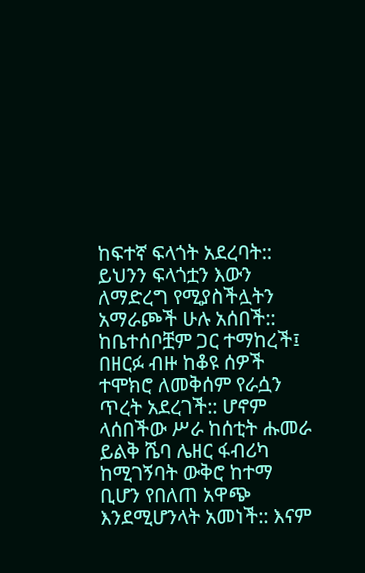ከፍተኛ ፍላጎት አደረባት::
ይህንን ፍላጎቷን እውን ለማድረግ የሚያስችሏትን አማራጮች ሁሉ አሰበች:: ከቤተሰቦቿም ጋር ተማከረች፤ በዘርፉ ብዙ ከቆዩ ሰዎች ተሞክሮ ለመቅሰም የራሷን ጥረት አደረገች:: ሆኖም ላሰበችው ሥራ ከሰቲት ሑመራ ይልቅ ሼባ ሌዘር ፋብሪካ ከሚገኝባት ውቅሮ ከተማ ቢሆን የበለጠ አዋጭ እንደሚሆንላት አመነች:: እናም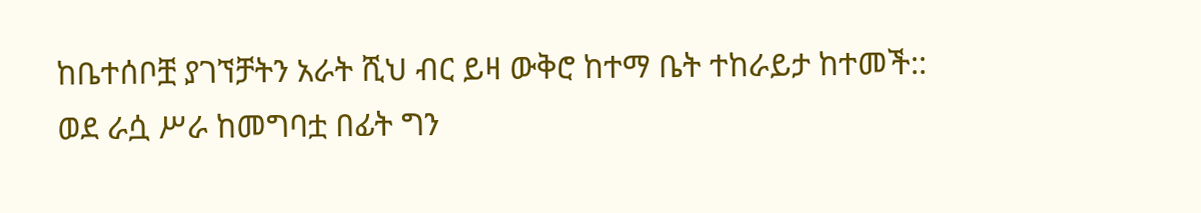ከቤተሰቦቿ ያገኘቻትን አራት ሺህ ብር ይዛ ውቅሮ ከተማ ቤት ተከራይታ ከተመች::
ወደ ራሷ ሥራ ከመግባቷ በፊት ግን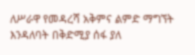ለሥራዋ የመዳረሻ አቅምና ልምድ ማግኘት እንዳለባት በቅድሚያ ሰፋ ያለ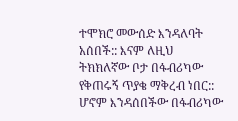ተሞክሮ መውሰድ እንዳለባት አሰበች:: እናም ለዚህ ትክክለኛው ቦታ በፋብሪካው የቅጠሩኝ ጥያቄ ማቅረብ ነበር:: ሆኖም እንዳሰበችው በፋብሪካው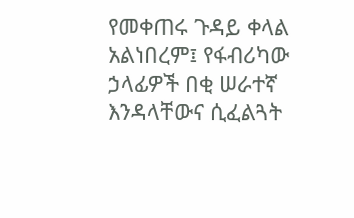የመቀጠሩ ጉዳይ ቀላል አልነበረም፤ የፋብሪካው ኃላፊዎች በቂ ሠራተኛ እንዳላቸውና ሲፈልጓት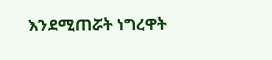እንደሚጠሯት ነግረዋት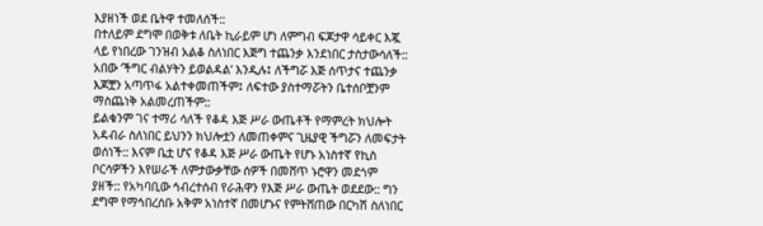እያዘነች ወደ ቤትዋ ተመለሰች::
በተለይም ደግሞ በወቅቱ ለቤት ኪራይም ሆነ ለምግብ ፍጆታዋ ሳይቀር እጇ ላይ የነበረው ገንዝብ አልቆ ስለነበር እጅግ ተጨንቃ እንደነበር ታስታውሳለች:: አበው ‘ችግር ብልሃትን ይወልዳል’ እንዲሉ፤ ለችግሯ እጅ ሰጥታና ተጨንቃ እጆቿን አጣጥፋ አልተቀመጠችም፤ ለፍተው ያስተማሯትን ቤተሰቦቿንም ማስጨነቅ አልመረጠችም::
ይልቁንም ገና ተማሪ ሳለች የቆዳ እጅ ሥራ ውጤቶች የማምረት ክህሎት አዳብራ ስለነበር ይህንን ክህሎቷን ለመጠቀምና ጊዜያዊ ችግሯን ለመፍታት ወሰነች:: እናም ቤቷ ሆና የቆዳ እጅ ሥራ ውጤት የሆኑ አነስተኛ የኪስ ቦርሳዎችን እየሠራች ለምታውቃቸው ሰዎች በመሸጥ ኑሮዋን መደጎም ያዘች:: የአካባቢው ኅብረተሰብ የራሕዋን የእጅ ሥራ ውጤት ወደደው:: ግን ደግሞ የማኅበረሰቡ አቅም አነስተኛ በመሆኑና የምትሸጠው በርካሽ ስለነበር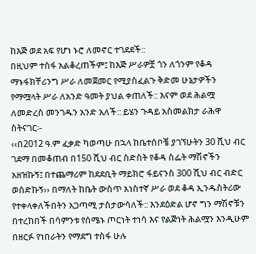ከእጅ ወደ አፍ የሆነ ኑሮ ለመኖር ተገደደች::
በዚህም ተስፋ አልቆረጠችም፤ ከእጅ ሥራዎቿ ጎን ለጎንም የቆዳ ማኑፋክቸሪንግ ሥራ ለመጀመር የሚያስፈልጉ ቅድመ ሁኔታዎችን የማሟላት ሥራ ለአንድ ዓመት ያህል ቀጠለች:: እናም ወደ ሕልሟ ለመድረስ መንገዱን አንድ አለች:: ይሄን ጉዳይ አስመልክታ ራሕዋ ስትናገር፡-
‹‹በ2012 ዓ.ም ፈቃድ ካወጣሁ በኋላ ከቤተሰቦቼ ያገኘሁትን 30 ሺህ ብር ገደማ በመቆጠብ በ150 ሺህ ብር ስድስት የቆዳ ስፌት ማሽኖችን አዘዝኩኝ፤ በተጨማሪም ከደደቢት ማይክሮ ፋይናንስ 300 ሺህ ብር ብድር ወሰድኩኝ›› በማለት ከቤት ውስጥ አነስተኛ ሥራ ወደ ቆዳ ኢንዱስትሪው የተቀላቀለችበትን አጋጣሚ ታስታውሳለች:: እንደዕድል ሆኖ ግን ማሽኖቹን በተረከበች በሳምንቱ የሰሜኑ ጦርነት ተነሳ እና የልጅነት ሕልሟን እንዲሁም በዘርፉ የነበራትን የማደግ ተስፋ ሁሉ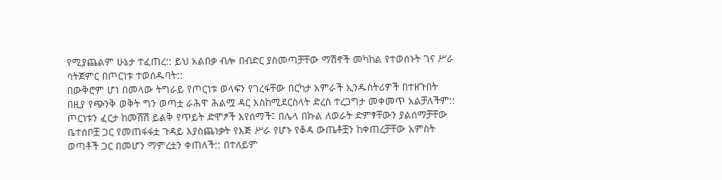የሚያጨልም ሁኔታ ተፈጠረ:: ይህ አልበቃ ብሎ በብድር ያስመጣቻቸው ማሽኖች መካከል የተወሰኑት ገና ሥራ ሳትጀምር በጦርነቱ ተወሰዱባት::
በውቅሮም ሆነ በመላው ትግራይ የጦርነቱ ወላፍን የገረፋቸው በርካታ አምራች ኢንዱስትሪዎች በተዘጉበት በዚያ የጭንቅ ወቅት ግን ወጣቷ ራሕዋ ሕልሟ ዳር እስከሚደርስላት ድረስ ተረጋግታ መቀመጥ አልቻለችም:: ጦርነቱን ፈርታ ከመሸሽ ይልቅ የጥይት ድሞፆች እየሰማች፤ በሌላ በኩል ለወራት ድምፃቸውን ያልሰማቻቸው ቤተሰቦቿ ጋር የመጠፋፋቷ ጉዳይ እያስጨነቃት የእጅ ሥራ የሆኑ የቆዳ ውጤቶቿን ከቀጠረቻቸው አምስት ወጣቶች ጋር በመሆን ማምረቷን ቀጠለች:: በተለይም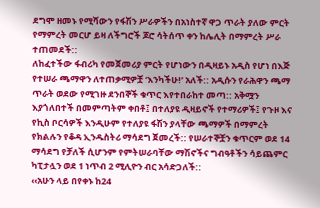ደግሞ ዘመኑ የሚሻውን የፋሽን ሥራዎችን በአነስተኛ ዋጋ ጥራት ያለው ምርት የማምረት መርሆ ይዛ ለችግሮች ጆሮ ሳትሰጥ ቀን ከሌሊት በማምረት ሥራ ተጠመደች::
ለከፈተችው ፋብሪካ የመጀመሪያ ምርት የሆነውን በዲዛይኑ አዲስ የሆነ በእጅ የተሠራ ጫማዋን ለተጠቃሚዎቿ ‘እንካችሁ!’ አለች:: አዲሱን የራሕዋን ጫማ ጥራት ወደው የሚገዙ ደንበኞች ቁጥር እየተበራከተ መጣ:: አቅሟን እያጎለበተች በመምጣትም ቀበቶ፤ በተለያዩ ዲዛይኖች የተማሪዎች፤ የጉዞ እና የኪስ ቦርሳዎች እንዲሁም የተለያዩ ፋሽን ያላቸው ጫማዎች በማምረት የክልሉን የቆዳ ኢንዱስትሪ ማሳደግ ጀመረች:: የሠራተኞቿን ቁጥርም ወደ 14 ማሳደግ የቻለች ሲሆንም የምትሠራባቸው ማሽኖችና ግብዓቶችን ሳይጨምር ካፒታሏን ወደ 1 ነጥብ 2 ሚሊዮን ብር አሳድጋለች::
‹‹አሁን ላይ በየቀኑ ከ24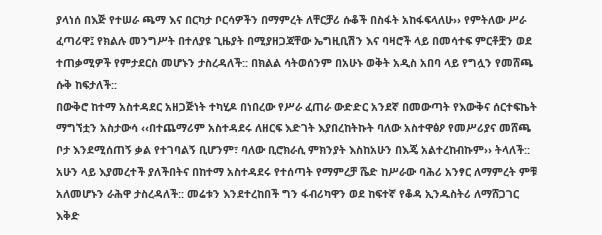ያላነሰ በእጅ የተሠራ ጫማ እና በርካታ ቦርሳዎችን በማምረት ለቸርቻሪ ሱቆች በስፋት አከፋፍላለሁ›› የምትለው ሥራ ፈጣሪዋ፤ የክልሉ መንግሥት በተለያዩ ጊዜያት በሚያዘጋጃቸው ኤግዚቢሽን እና ባዛሮች ላይ በመሳተፍ ምርቶቿን ወደ ተጠቃሚዎች የምታደርስ መሆኑን ታስረዳለች:: በክልል ሳትወሰንም በአሁኑ ወቅት አዲስ አበባ ላይ የግሏን የመሸጫ ሱቅ ከፍታለች::
በውቅሮ ከተማ አስተዳደር አዘጋጅነት ተካሂዶ በነበረው የሥራ ፈጠራ ውድድር አንደኛ በመውጣት የእውቅና ሰርተፍኬት ማግኘቷን አስታውሳ ‹‹በተጨማሪም አስተዳደሩ ለዘርፍ እድገት እያበረከትኩት ባለው አስተዋፅዖ የመሥሪያና መሸጫ ቦታ እንደሚሰጠኝ ቃል የተገባልኝ ቢሆንም፣ ባለው ቢሮክራሲ ምክንያት እስከአሁን በእጄ አልተረከብኩም›› ትላለች::
አሁን ላይ እያመረተች ያለችበትና በከተማ አስተዳደሩ የተሰጣት የማምረቻ ሼድ ከሥራው ባሕሪ አንፃር ለማምረት ምቹ አለመሆኑን ራሕዋ ታስረዳለች:: መሬቱን እንደተረከበች ግን ፋብሪካዋን ወደ ከፍተኛ የቆዳ ኢንዱስትሪ ለማሸጋገር እቅድ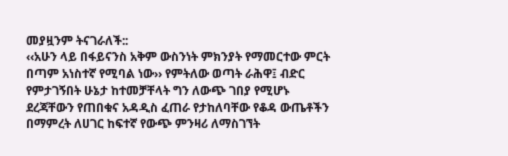መያዟንም ትናገራለች::
‹‹አሁን ላይ በፋይናንስ አቅም ውስንነት ምክንያት የማመርተው ምርት በጣም አነስተኛ የሚባል ነው›› የምትለው ወጣት ራሕዋ፤ ብድር የምታገኝበት ሁኔታ ከተመቻቸላት ግን ለውጭ ገበያ የሚሆኑ ደረጃቸውን የጠበቁና አዳዲስ ፈጠራ የታከለባቸው የቆዳ ውጤቶችን በማምረት ለሀገር ከፍተኛ የውጭ ምንዛሪ ለማስገኘት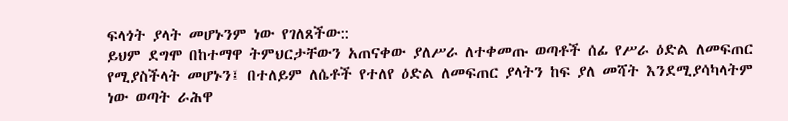ፍላጎት ያላት መሆኑንም ነው የገለጸችው::
ይህም ደግሞ በከተማዋ ትምህርታቸውን አጠናቀው ያለሥራ ለተቀመጡ ወጣቶች ሰፊ የሥራ ዕድል ለመፍጠር የሚያስችላት መሆኑን፤ በተለይም ለሴቶች የተለየ ዕድል ለመፍጠር ያላትን ከፍ ያለ መሻት እንደሚያሳካላትም ነው ወጣት ራሕዋ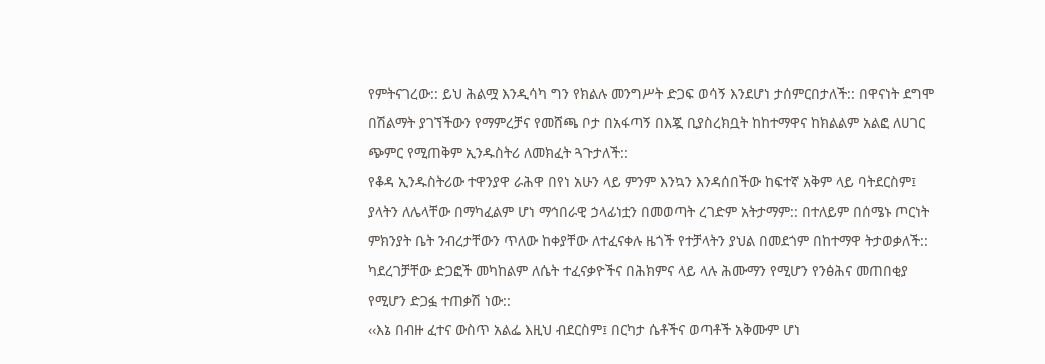የምትናገረው:: ይህ ሕልሟ እንዲሳካ ግን የክልሉ መንግሥት ድጋፍ ወሳኝ እንደሆነ ታሰምርበታለች:: በዋናነት ደግሞ በሽልማት ያገኘችውን የማምረቻና የመሸጫ ቦታ በአፋጣኝ በእጇ ቢያስረክቧት ከከተማዋና ከክልልም አልፎ ለሀገር ጭምር የሚጠቅም ኢንዱስትሪ ለመክፈት ጓጉታለች::
የቆዳ ኢንዱስትሪው ተዋንያዋ ራሕዋ በየነ አሁን ላይ ምንም እንኳን እንዳሰበችው ከፍተኛ አቅም ላይ ባትደርስም፤ ያላትን ለሌላቸው በማካፈልም ሆነ ማኅበራዊ ኃላፊነቷን በመወጣት ረገድም አትታማም:: በተለይም በሰሜኑ ጦርነት ምክንያት ቤት ንብረታቸውን ጥለው ከቀያቸው ለተፈናቀሉ ዜጎች የተቻላትን ያህል በመደጎም በከተማዋ ትታወቃለች:: ካደረገቻቸው ድጋፎች መካከልም ለሴት ተፈናቃዮችና በሕክምና ላይ ላሉ ሕሙማን የሚሆን የንፅሕና መጠበቂያ የሚሆን ድጋፏ ተጠቃሽ ነው::
‹‹እኔ በብዙ ፈተና ውስጥ አልፌ እዚህ ብደርስም፤ በርካታ ሴቶችና ወጣቶች አቅሙም ሆነ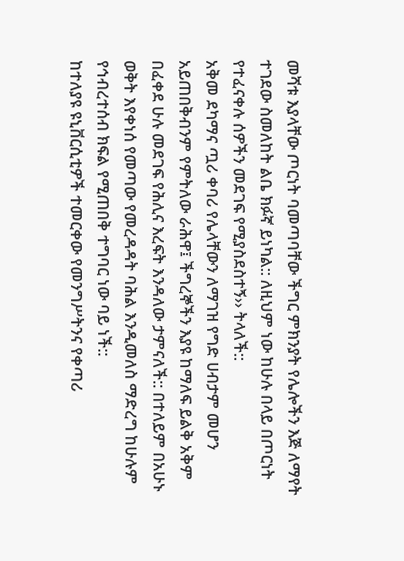መሻቱ እያላቸው ጦርነት ባመጣባቸው ችግር ምክንያት የሌሎችን እጅ ለማየት ተገደው ስመለከት ልቤ ክፉኛ ይነካል:: ለዚህም ነው ከሁሉ በላይ በጦርነት የተፈናቀሉ ሰዎችን መደገፍ የሚያስደስተኝ›› ትላለች::
አቅመ ደካማና ጧሪ ቀባሪ የሌላቸውን ለማገዝ የግድ ሀብታም መሆን አይጠበቅብንም የምትለው ራሕዋ፤ ችግረኞችን እያዩ ከማለፍ ይልቅ አቅም በፈቀደ ሁሉ መደገፍ የሕሊና እረፍት እንዳለው ታምናለች:: በተለይም በአሁኑ ወቅት እየቀነሰ የመጣው የመረዳዳት ባሕል እንዲመለስ ማድረግ ከሁሉም የኅብረተሰብ ክፍል የሚጠበቅ ተግባር ነው ባይ ነች::
ከተለያዩ ዩኒቨርሲቲዎች ተመርቀው የመንግሥትንና የቀጣሪ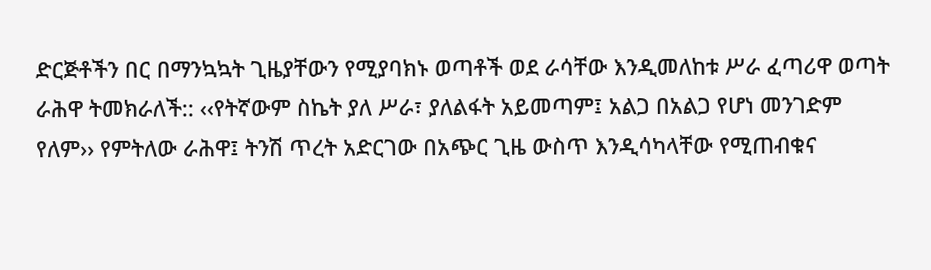ድርጅቶችን በር በማንኳኳት ጊዜያቸውን የሚያባክኑ ወጣቶች ወደ ራሳቸው እንዲመለከቱ ሥራ ፈጣሪዋ ወጣት ራሕዋ ትመክራለች:: ‹‹የትኛውም ስኬት ያለ ሥራ፣ ያለልፋት አይመጣም፤ አልጋ በአልጋ የሆነ መንገድም የለም›› የምትለው ራሕዋ፤ ትንሽ ጥረት አድርገው በአጭር ጊዜ ውስጥ እንዲሳካላቸው የሚጠብቁና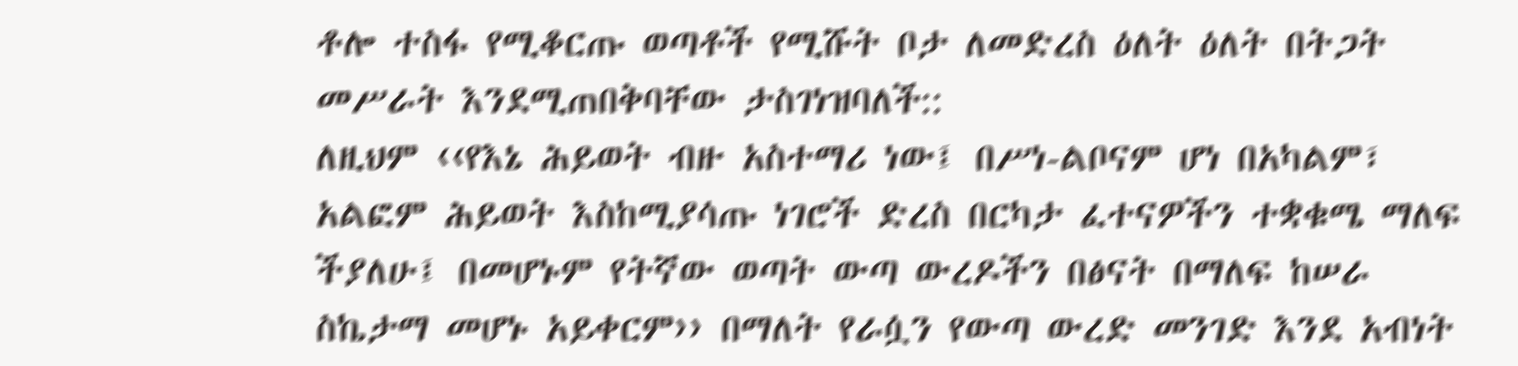ቶሎ ተስፋ የሚቆርጡ ወጣቶች የሚሹት ቦታ ለመድረስ ዕለት ዕለት በትጋት መሥራት እንደሚጠበቅባቸው ታስገነዝባለች::
ለዚህም ‹‹የእኔ ሕይወት ብዙ አስተማሪ ነው፤ በሥነ-ልቦናም ሆነ በአካልም፣ አልፎም ሕይወት እስከሚያሳጡ ነገሮች ድረስ በርካታ ፈተናዎችን ተቋቁሜ ማለፍ ችያለሁ፤ በመሆኑም የትኛው ወጣት ውጣ ውረዶችን በፅናት በማለፍ ከሠራ ስኬታማ መሆኑ አይቀርም›› በማለት የራሷን የውጣ ውረድ መንገድ እንደ አብነት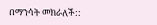በማንሳት መክራለች::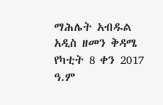ማሕሌት አብዱል
አዲስ ዘመን ቅዳሜ የካቲት 8 ቀን 2017 ዓ.ም